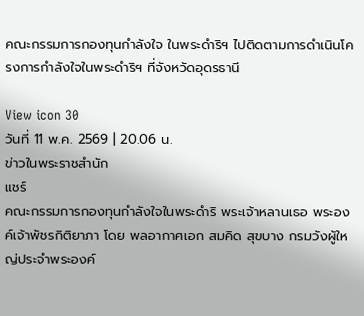คณะกรรมการกองทุนกำลังใจ ในพระดำริฯ ไปติดตามการดำเนินโครงการกำลังใจในพระดำริฯ ที่จังหวัดอุดรธานี

View icon 30
วันที่ 11 พ.ค. 2569 | 20.06 น.
ข่าวในพระราชสำนัก
แชร์
คณะกรรมการกองทุนกำลังใจในพระดำริ พระเจ้าหลานเธอ พระองค์เจ้าพัชรกิติยาภา โดย พลอากาศเอก สมคิด สุขบาง กรมวังผู้ใหญ่ประจำพระองค์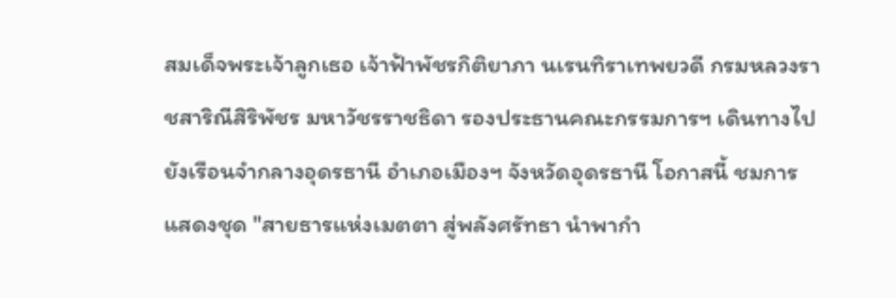สมเด็จพระเจ้าลูกเธอ เจ้าฟ้าพัชรกิติยาภา นเรนทิราเทพยวดี กรมหลวงราชสาริณีสิริพัชร มหาวัชรราชธิดา รองประธานคณะกรรมการฯ เดินทางไปยังเรือนจำกลางอุดรธานี อำเภอเมืองฯ จังหวัดอุดรธานี โอกาสนี้ ชมการแสดงชุด "สายธารแห่งเมตตา สู่พลังศรัทธา นำพากำ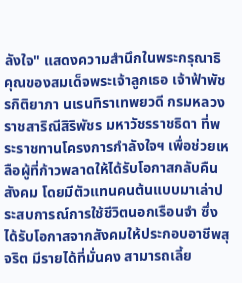ลังใจ" แสดงความสำนึกในพระกรุณาธิคุณของสมเด็จพระเจ้าลูกเธอ เจ้าฟ้าพัชรกิติยาภา นเรนทิราเทพยวดี กรมหลวงราชสาริณีสิริพัชร มหาวัชรราชธิดา ที่พระราชทานโครงการกำลังใจฯ เพื่อช่วยเหลือผู้ที่ก้าวพลาดให้ได้รับโอกาสกลับคืนสังคม โดยมีตัวแทนคนต้นแบบมาเล่าประสบการณ์การใช้ชีวิตนอกเรือนจำ ซึ่งได้รับโอกาสจากสังคมให้ประกอบอาชีพสุจริต มีรายได้ที่มั่นคง สามารถเลี้ย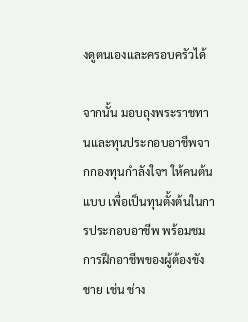งดูตนเองและครอบครัวได้

จากนั้น มอบถุงพระราชทานและทุนประกอบอาชีพจากกองทุนกำลังใจฯ ให้คนต้นแบบ เพื่อเป็นทุนตั้งต้นในการประกอบอาชีพ พร้อมชมการฝึกอาชีพของผู้ต้องขังชาย เช่น ช่าง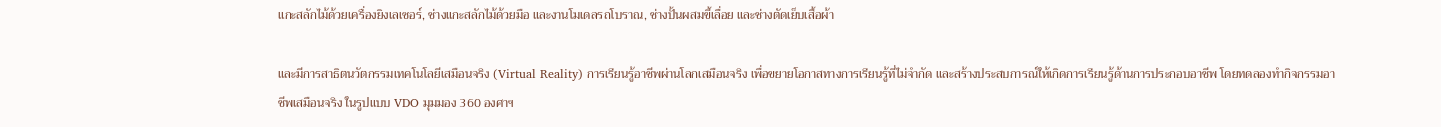แกะสลักไม้ด้วยเครื่องยิงเลเซอร์, ช่างแกะสลักไม้ด้วยมือ และงานโมเดลรถโบราณ, ช่างปั้นผสมขี้เลื่อย และช่างตัดเย็บเสื้อผ้า

และมีการสาธิตนวัตกรรมเทคโนโลยีเสมือนจริง (Virtual Reality) การเรียนรู้อาชีพผ่านโลกเสมือนจริง เพื่อขยายโอกาสทางการเรียนรู้ที่ไม่จำกัด และสร้างประสบการณ์ให้เกิดการเรียนรู้ด้านการประกอบอาชีพ โดยทดลองทำกิจกรรมอาชีพเสมือนจริง ในรูปแบบ VDO มุมมอง 360 องศาฯ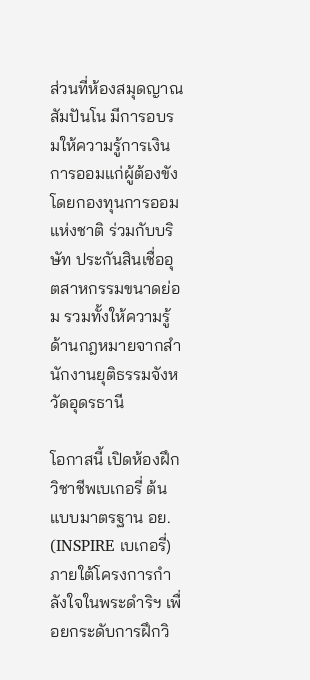ส่วนที่ห้องสมุดญาณสัมปันโน มีการอบรมให้ความรู้การเงินการออมแก่ผู้ต้องขัง โดยกองทุนการออมแห่งชาติ ร่วมกับบริษัท ประกันสินเชื่ออุตสาหกรรมขนาดย่อม รวมทั้งให้ความรู้ด้านกฎหมายจากสำนักงานยุติธรรมจังหวัดอุดรธานี

โอกาสนี้ เปิดห้องฝึกวิชาชีพเบเกอรี่ ต้นแบบมาตรฐาน อย. (INSPIRE เบเกอรี่) ภายใต้โครงการกำลังใจในพระดำริฯ เพื่อยกระดับการฝึกวิ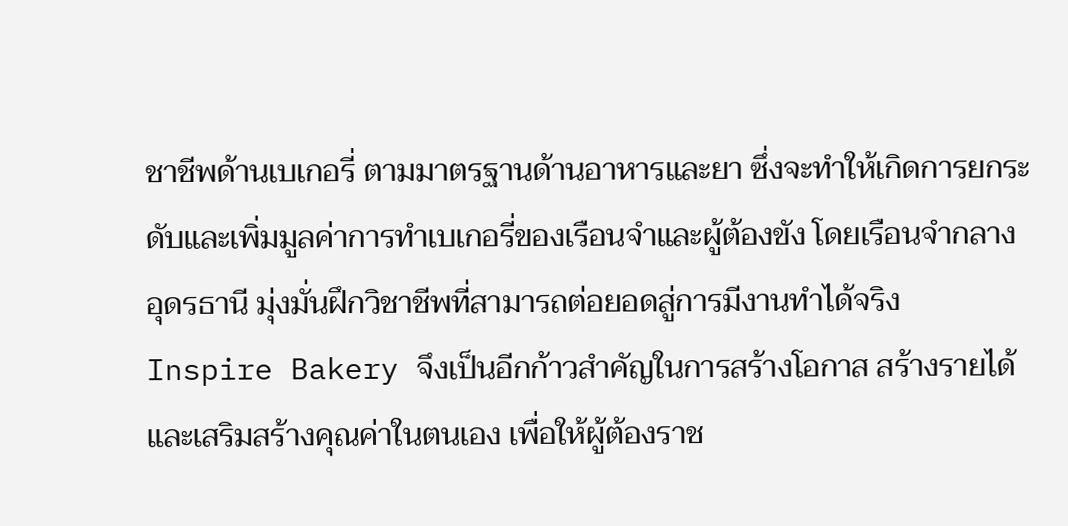ชาชีพด้านเบเกอรี่ ตามมาตรฐานด้านอาหารและยา ซึ่งจะทำให้เกิดการยกระดับและเพิ่มมูลค่าการทำเบเกอรี่ของเรือนจำและผู้ต้องขัง โดยเรือนจำกลางอุดรธานี มุ่งมั่นฝึกวิชาชีพที่สามารถต่อยอดสู่การมีงานทำได้จริง Inspire Bakery จึงเป็นอีกก้าวสำคัญในการสร้างโอกาส สร้างรายได้และเสริมสร้างคุณค่าในตนเอง เพื่อให้ผู้ต้องราช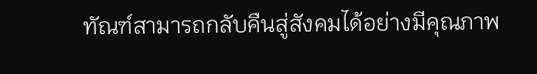ทัณฑ์สามารถกลับคืนสู่สังคมได้อย่างมีคุณภาพ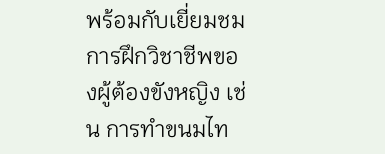พร้อมกับเยี่ยมชมการฝึกวิชาชีพของผู้ต้องขังหญิง เช่น การทำขนมไท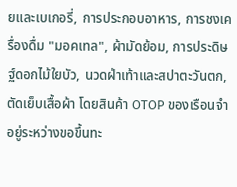ยและเบเกอรี่, การประกอบอาหาร, การชงเครื่องดื่ม "มอคเทล", ผ้ามัดย้อม, การประดิษฐ์ดอกไม้ใยบัว, นวดฝ่าเท้าและสปาตะวันตก, ตัดเย็บเสื้อผ้า โดยสินค้า OTOP ของเรือนจำอยู่ระหว่างขอขึ้นทะ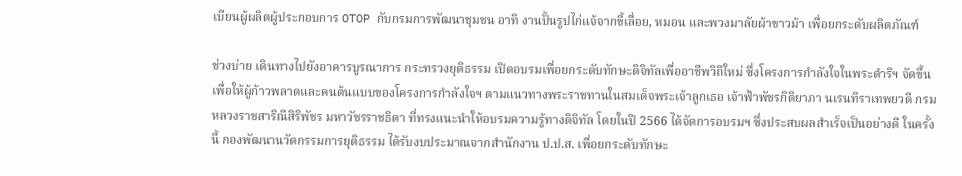เบียนผู้ผลิตผู้ประกอบการ OTOP กับกรมการพัฒนาชุมชน อาทิ งานปั้นรูปไก่แจ้จากขี้เลื่อย, หมอน และพวงมาลัยผ้าขาวม้า เพื่อยกระดับผลิตภัณฑ์

ช่วงบ่าย เดินทางไปยังอาคารบูรณาการ กระทรวงยุติธรรม เปิดอบรมเพื่อยกระดับทักษะดิจิทัลเพื่ออาชีพวิถีใหม่ ซึ่งโครงการกำลังใจในพระดำริฯ จัดขึ้นเพื่อให้ผู้ก้าวพลาดและคนต้นแบบของโครงการกำลังใจฯ ตามแนวทางพระราชทานในสมเด็จพระเจ้าลูกเธอ เจ้าฟ้าพัชรกิติยาภา นเรนทิราเทพยวดี กรมหลวงราชสาริณีสิริพัชร มหาวัชรราชธิดา ที่ทรงแนะนำให้อบรมความรู้ทางดิจิทัล โดยในปี 2566 ได้จัดการอบรมฯ ซึ่งประสบผลสำเร็จเป็นอย่างดี ในครั้งนี้ กองพัฒนานวัตกรรมการยุติธรรม ได้รับงบประมาณจากสำนักงาน ป.ป.ส. เพื่อยกระดับทักษะ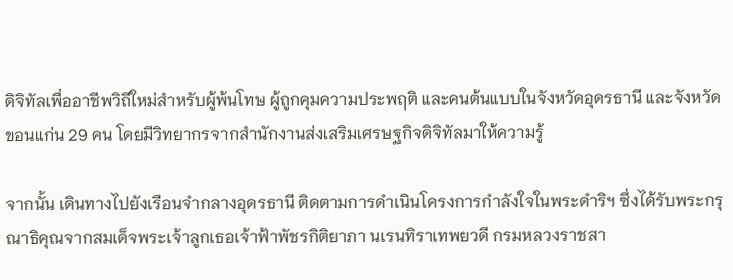ดิจิทัลเพื่ออาชีพวิถีใหม่สำหรับผู้พ้นโทษ ผู้ถูกคุมความประพฤติ และคนต้นแบบในจังหวัดอุดรธานี และจังหวัดขอนแก่น 29 คน โดยมีวิทยากรจากสำนักงานส่งเสริมเศรษฐกิจดิจิทัลมาให้ความรู้

จากนั้น เดินทางไปยังเรือนจำกลางอุดรธานี ติดตามการดำเนินโครงการกำลังใจในพระดำริฯ ซึ่งได้รับพระกรุณาธิคุณจากสมเด็จพระเจ้าลูกเธอเจ้าฟ้าพัชรกิติยาภา นเรนทิราเทพยวดี กรมหลวงราชสา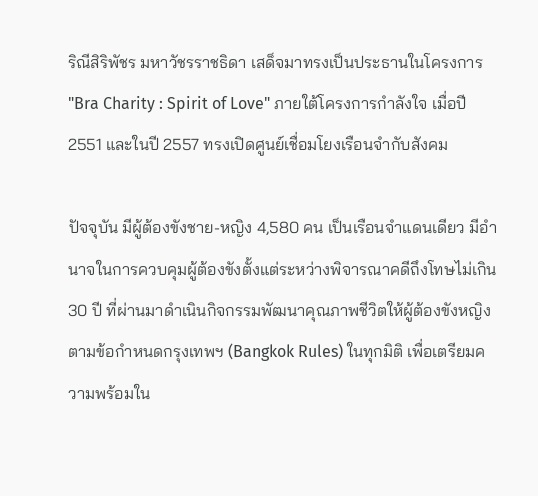ริณีสิริพัชร มหาวัชรราชธิดา เสด็จมาทรงเป็นประธานในโครงการ "Bra Charity : Spirit of Love" ภายใต้โครงการกำลังใจ เมื่อปี 2551 และในปี 2557 ทรงเปิดศูนย์เชื่อมโยงเรือนจำกับสังคม

ปัจจุบัน มีผู้ต้องขังชาย-หญิง 4,580 คน เป็นเรือนจำแดนเดียว มีอำนาจในการควบคุมผู้ต้องขังตั้งแต่ระหว่างพิจารณาคดีถึงโทษไม่เกิน 30 ปี ที่ผ่านมาดำเนินกิจกรรมพัฒนาคุณภาพชีวิตให้ผู้ต้องขังหญิง ตามข้อกำหนดกรุงเทพฯ (Bangkok Rules) ในทุกมิติ เพื่อเตรียมความพร้อมใน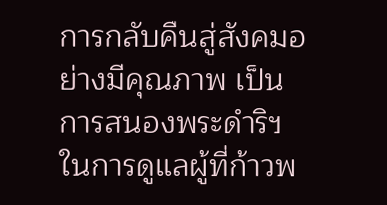การกลับคืนสู่สังคมอย่างมีคุณภาพ เป็นการสนองพระดำริฯ ในการดูแลผู้ที่ก้าวพ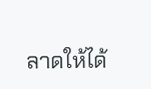ลาดให้ได้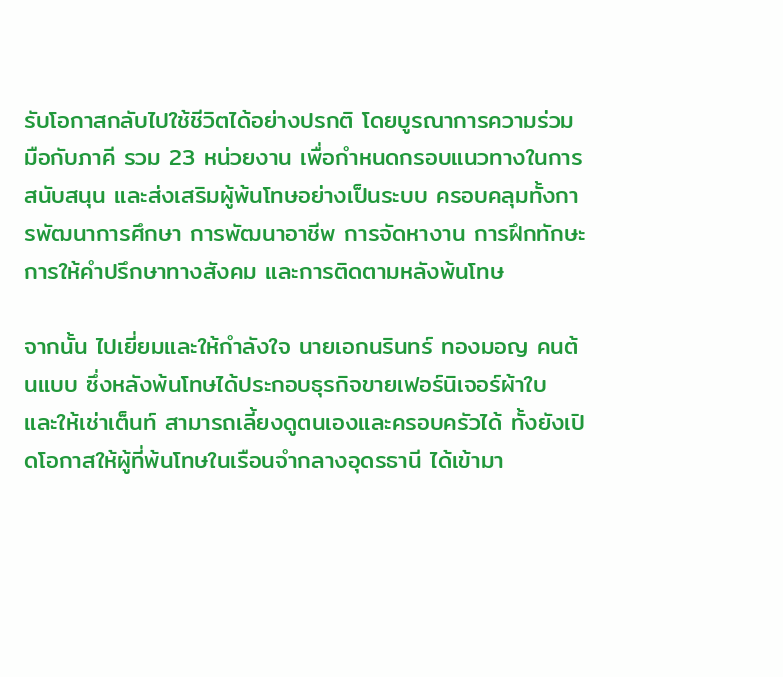รับโอกาสกลับไปใช้ชีวิตได้อย่างปรกติ โดยบูรณาการความร่วมมือกับภาคี รวม 23 หน่วยงาน เพื่อกําหนดกรอบแนวทางในการสนับสนุน และส่งเสริมผู้พ้นโทษอย่างเป็นระบบ ครอบคลุมทั้งการพัฒนาการศึกษา การพัฒนาอาชีพ การจัดหางาน การฝึกทักษะ การให้คําปรึกษาทางสังคม และการติดตามหลังพ้นโทษ

จากนั้น ไปเยี่ยมและให้กำลังใจ นายเอกนรินทร์ ทองมอญ คนต้นแบบ ซึ่งหลังพ้นโทษได้ประกอบธุรกิจขายเฟอร์นิเจอร์ผ้าใบ และให้เช่าเต็นท์ สามารถเลี้ยงดูตนเองและครอบครัวได้ ทั้งยังเปิดโอกาสให้ผู้ที่พ้นโทษในเรือนจำกลางอุดรธานี ได้เข้ามา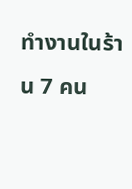ทำงานในร้าน 7 คน